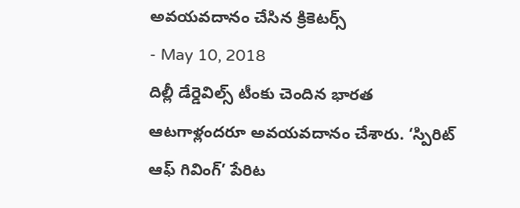అవయవదానం చేసిన క్రికెటర్స్
- May 10, 2018
దిల్లీ డేర్డెవిల్స్ టీంకు చెందిన భారత ఆటగాళ్లందరూ అవయవదానం చేశారు. ‘స్పిరిట్ ఆఫ్ గివింగ్’ పేరిట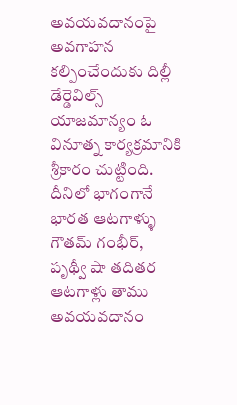అవయవదానంపై అవగాహన కల్పించేందుకు దిల్లీ డేర్డెవిల్స్ యాజమాన్యం ఓ వినూత్న కార్యక్రమానికి శ్రీకారం చుట్టింది. దీనిలో భాగంగానే భారత ఆటగాళ్ళు గౌతమ్ గంభీర్, పృథ్వీ షా తదితర ఆటగాళ్లు తాము అవయవదానం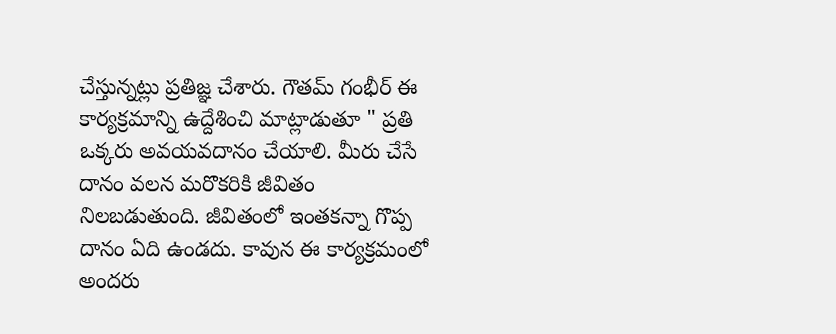చేస్తున్నట్లు ప్రతిజ్ఞ చేశారు. గౌతమ్ గంభీర్ ఈ కార్యక్రమాన్ని ఉద్దేశించి మాట్లాడుతూ " ప్రతి ఒక్కరు అవయవదానం చేయాలి. మీరు చేసే దానం వలన మరొకరికి జీవితం నిలబడుతుంది. జీవితంలో ఇంతకన్నా గొప్ప దానం ఏది ఉండదు. కావున ఈ కార్యక్రమంలో అందరు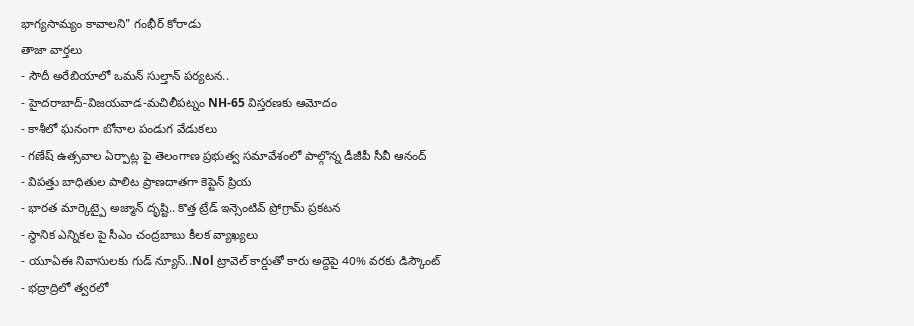భాగ్యసామ్యం కావాలని" గంభీర్ కోరాడు
తాజా వార్తలు
- సౌదీ అరేబియాలో ఒమన్ సుల్తాన్ పర్యటన..
- హైదరాబాద్-విజయవాడ-మచిలీపట్నం NH-65 విస్తరణకు ఆమోదం
- కాశీలో ఘనంగా బోనాల పండుగ వేడుకలు
- గణేష్ ఉత్సవాల ఏర్పాట్ల పై తెలంగాణ ప్రభుత్వ సమావేశంలో పాల్గొన్న డీజీపీ సీవీ ఆనంద్
- విపత్తు బాధితుల పాలిట ప్రాణదాతగా కెప్టెన్ ప్రియ
- భారత మార్కెట్పై అజ్మాన్ దృష్టి.. కొత్త ట్రేడ్ ఇన్సెంటివ్ ప్రోగ్రామ్ ప్రకటన
- స్థానిక ఎన్నికల పై సీఎం చంద్రబాబు కీలక వ్యాఖ్యలు
- యూఏఈ నివాసులకు గుడ్ న్యూస్..Nol ట్రావెల్ కార్డుతో కారు అద్దెపై 40% వరకు డిస్కౌంట్
- భద్రాద్రిలో త్వరలో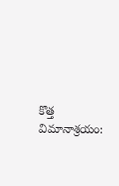కొత్త విమానాశ్రయం: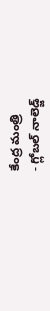కేంద్ర మంత్రి
- గ్లోబల్ నాలెడ్జ్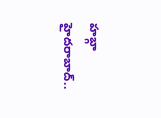హబ్గా హైదరాబాద్..